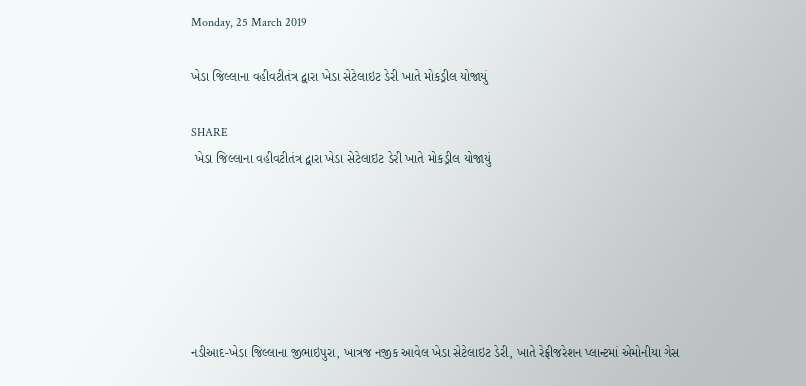Monday, 25 March 2019

ખેડા જિલ્‍લાના વહીવટીતંત્ર દ્વારા ખેડા સેટેલાઇટ ડેરી ખાતે મોકડ્રીલ યોજાયું

SHARE
 ખેડા જિલ્‍લાના વહીવટીતંત્ર દ્વારા ખેડા સેટેલાઇટ ડેરી ખાતે મોકડ્રીલ યોજાયું






નડીઆદ-ખેડા જિલ્‍લાના જીભાઇપુરા, ખાત્રજ નજીક આવેલ ખેડા સેટેલાઇટ ડેરી, ખાતે રેફ્રીજરેશન પ્‍લાન્ટમાં એમોનીયા ગેસ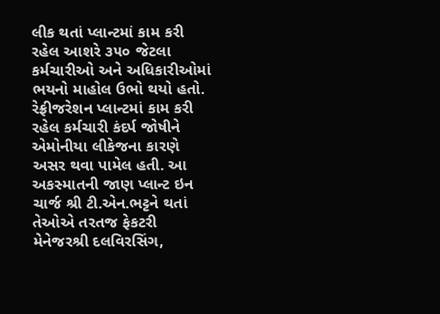લીક થતાં પ્‍લાન્‍ટમાં કામ કરી રહેલ આશરે ૩૫૦ જેટલા કર્મચારીઓ અને અધિકારીઓમાં ભયનો માહોલ ઉભો થયો હતો.
રેફ્રીજરેશન પ્‍લાન્‍ટમાં કામ કરી રહેલ કર્મચારી કંદર્પ જોષીને એમોનીયા લીકેજના કારણે અસર થવા પામેલ હતી. આ અકસ્‍માતની જાણ પ્‍લાન્‍ટ ઇન ચાર્જ શ્રી ટી.એન.ભટ્ટને થતાં તેઓએ તરતજ ફેકટરી મેનેજરશ્રી દલવિરસિંગ,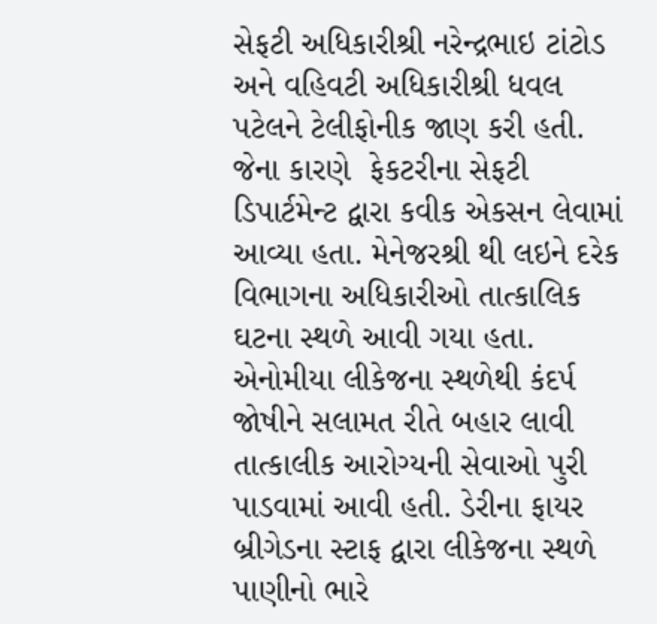સેફટી અધિકારીશ્રી નરેન્‍દ્રભાઇ ટાંટોડ અને વહિવટી અધિકારીશ્રી ધવલ પટેલને ટેલીફોનીક જાણ કરી હતી. જેના કારણે  ફેકટરીના સેફટી ડિપાર્ટમેન્‍ટ દ્વારા કવીક એકસન લેવામાં આવ્‍યા હતા. મેનેજરશ્રી થી લઇને દરેક વિભાગના અધિકારીઓ તાત્‍કાલિક ઘટના સ્‍થળે આવી ગયા હતા. એનોમીયા લીકેજના સ્‍થળેથી કંદર્પ જોષીને સલામત રીતે બહાર લાવી તાત્‍કાલીક આરોગ્‍યની સેવાઓ પુરી પાડવામાં આવી હતી. ડેરીના ફાયર બ્રીગેડના સ્‍ટાફ દ્વારા લીકેજના સ્‍થળે પાણીનો ભારે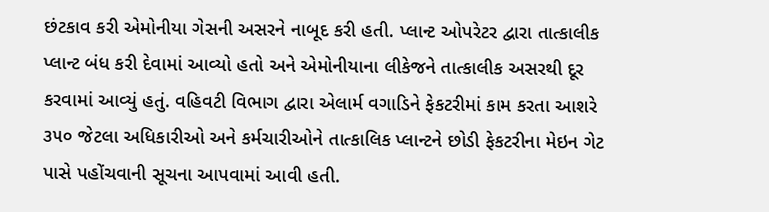છંટકાવ કરી એમોનીયા ગેસની અસરને નાબૂદ કરી હતી. પ્‍લાન્‍ટ ઓપરેટર દ્વારા તાત્‍કાલીક પ્લાન્ટ બંધ કરી દેવામાં આવ્યો હતો અને એમોનીયાના લીકેજને તાત્‍કાલીક અસરથી દૂર કરવામાં આવ્યું હતું. વહિવટી વિભાગ દ્વારા એલાર્મ વગાડિને ફેકટરીમાં કામ કરતા આશરે ૩૫૦ જેટલા અધિકારીઓ અને કર્મચારીઓને તાત્‍કાલિક પ્‍લાન્‍ટને છોડી ફેકટરીના મેઇન ગેટ પાસે પહોંચવાની સૂચના આપવામાં આવી હતી.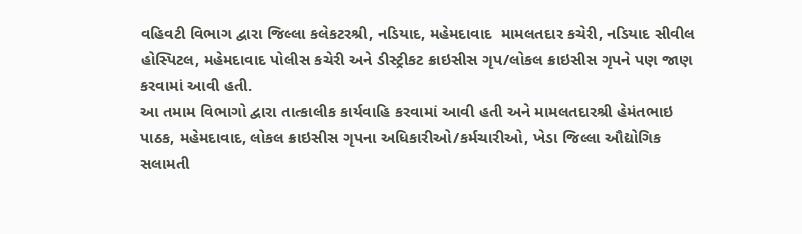વહિવટી વિભાગ દ્વારા જિલ્‍લા કલેકટરશ્રી, નડિયાદ, મહેમદાવાદ  મામલતદાર કચેરી, નડિયાદ સીવીલ હોસ્‍પિટલ, મહેમદાવાદ પોલીસ કચેરી અને ડીસ્‍ટ્રીકટ ક્રાઇસીસ ગૃપ/લોકલ ક્રાઇસીસ ગૃપને પણ જાણ કરવામાં આવી હતી.
આ તમામ વિભાગો દ્વારા તાત્‍કાલીક કાર્યવાહિ કરવામાં આવી હતી અને મામલતદારશ્રી હેમંતભાઇ પાઠક, મહેમદાવાદ, લોકલ ક્રાઇસીસ ગૃપના અધિકારીઓ/કર્મચારીઓ, ખેડા જિલ્‍લા ઔદ્યોગિક સલામતી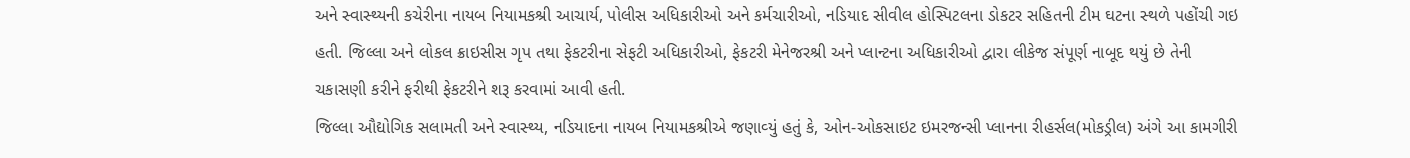અને સ્‍વાસ્‍થ્યની કચેરીના નાયબ નિયામકશ્રી આચાર્ય, પોલીસ અધિકારીઓ અને કર્મચારીઓ, નડિયાદ સીવીલ હોસ્‍પિટલના ડોકટર સહિતની ટીમ ઘટના સ્‍થળે પહોંચી ગઇ હતી. જિલ્‍લા અને લોકલ ક્રાઇસીસ ગૃપ તથા ફેકટરીના સેફટી અધિકારીઓ, ફેકટરી મેનેજરશ્રી અને પ્‍લાન્‍ટના અધિકારીઓ દ્વારા લીકેજ સંપૂર્ણ નાબૂદ થયું છે તેની ચકાસણી કરીને ફરીથી ફેકટરીને શરૂ કરવામાં આવી હતી.
જિલ્‍લા ઔદ્યોગિક સલામતી અને સ્‍વાસ્‍થ્ય, નડિયાદના નાયબ નિયામકશ્રીએ જણાવ્‍યું હતું કે, ઓન-ઓકસાઇટ ઇમરજન્‍સી પ્‍લાનના રીહર્સલ(મોકડ્રીલ) અંગે આ કામગીરી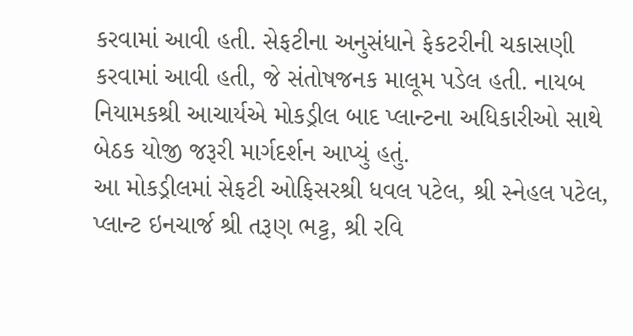કરવામાં આવી હતી. સેફટીના અનુસંધાને ફેકટરીની ચકાસણી કરવામાં આવી હતી, જે સંતોષજનક માલૂમ પડેલ હતી. નાયબ નિયામકશ્રી આચાર્યએ મોકડ્રીલ બાદ પ્‍લાન્‍ટના અધિકારીઓ સાથે બેઠક યોજી જરૂરી માર્ગદર્શન આપ્‍યું હતું.
આ મોકડ્રીલમાં સેફટી ઓફિસરશ્રી ધવલ પટેલ, શ્રી સ્‍નેહલ પટેલ, પ્‍લાન્‍ટ ઇનચાર્જ શ્રી તરૂણ ભટ્ટ, શ્રી રવિ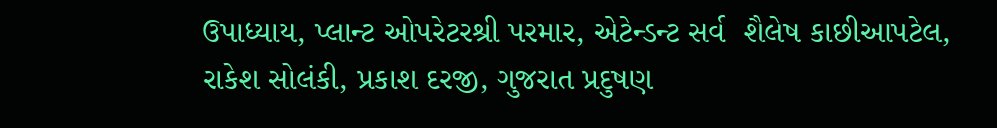ઉપાધ્‍યાય, પ્‍લાન્‍ટ ઓપરેટરશ્રી પરમાર, એટેન્‍ડન્‍ટ સર્વ  શૈલેષ કાછીઆપટેલ, રાકેશ સોલંકી, પ્રકાશ દરજી, ગુજરાત પ્રદુષણ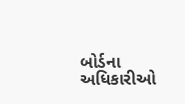બોર્ડના અધિકારીઓ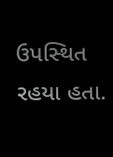ઉપસ્‍થિત રહયા હતા.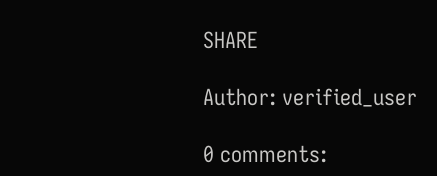SHARE

Author: verified_user

0 comments: